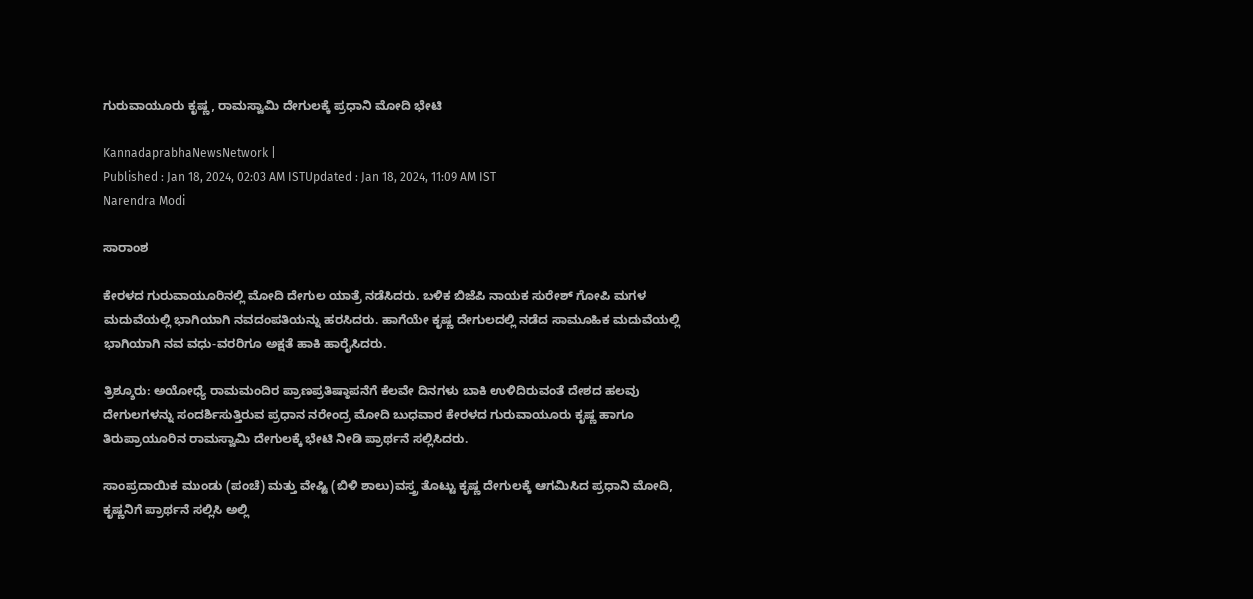ಗುರುವಾಯೂರು ಕೃಷ್ಣ, ರಾಮಸ್ವಾಮಿ ದೇಗುಲಕ್ಕೆ ಪ್ರಧಾನಿ ಮೋದಿ ಭೇಟಿ

KannadaprabhaNewsNetwork |
Published : Jan 18, 2024, 02:03 AM ISTUpdated : Jan 18, 2024, 11:09 AM IST
Narendra Modi

ಸಾರಾಂಶ

ಕೇರಳದ ಗುರುವಾಯೂರಿನಲ್ಲಿ ಮೋದಿ ದೇಗುಲ ಯಾತ್ರೆ ನಡೆಸಿದರು. ಬಳಿಕ ಬಿಜೆಪಿ ನಾಯಕ ಸುರೇಶ್‌ ಗೋಪಿ ಮಗಳ ಮದುವೆಯಲ್ಲಿ ಭಾಗಿಯಾಗಿ ನವದಂಪತಿಯನ್ನು ಹರಸಿದರು. ಹಾಗೆಯೇ ಕೃಷ್ಣ ದೇಗುಲದಲ್ಲಿ ನಡೆದ ಸಾಮೂಹಿಕ ಮದುವೆಯಲ್ಲಿ ಭಾಗಿಯಾಗಿ ನವ ವಧು-ವರರಿಗೂ ಅಕ್ಷತೆ ಹಾಕಿ ಹಾರೈಸಿದರು.

ತ್ರಿಶ್ಶೂರು: ಅಯೋಧ್ಯೆ ರಾಮಮಂದಿರ ಪ್ರಾಣಪ್ರತಿಷ್ಠಾಪನೆಗೆ ಕೆಲವೇ ದಿನಗಳು ಬಾಕಿ ಉಳಿದಿರುವಂತೆ ದೇಶದ ಹಲವು ದೇಗುಲಗಳನ್ನು ಸಂದರ್ಶಿಸುತ್ತಿರುವ ಪ್ರಧಾನ ನರೇಂದ್ರ ಮೋದಿ ಬುಧವಾರ ಕೇರಳದ ಗುರುವಾಯೂರು ಕೃಷ್ಣ ಹಾಗೂ ತಿರುಪ್ರಾಯೂರಿನ ರಾಮಸ್ವಾಮಿ ದೇಗುಲಕ್ಕೆ ಭೇಟಿ ನೀಡಿ ಪ್ರಾರ್ಥನೆ ಸಲ್ಲಿಸಿದರು.

ಸಾಂಪ್ರದಾಯಿಕ ಮುಂಡು (ಪಂಚೆ) ಮತ್ತು ವೇಷ್ಟಿ (ಬಿಳಿ ಶಾಲು)ವಸ್ತ್ರ ತೊಟ್ಟು ಕೃಷ್ಣ ದೇಗುಲಕ್ಕೆ ಆಗಮಿಸಿದ ಪ್ರಧಾನಿ ಮೋದಿ, ಕೃಷ್ಣನಿಗೆ ಪ್ರಾರ್ಥನೆ ಸಲ್ಲಿಸಿ ಅಲ್ಲಿ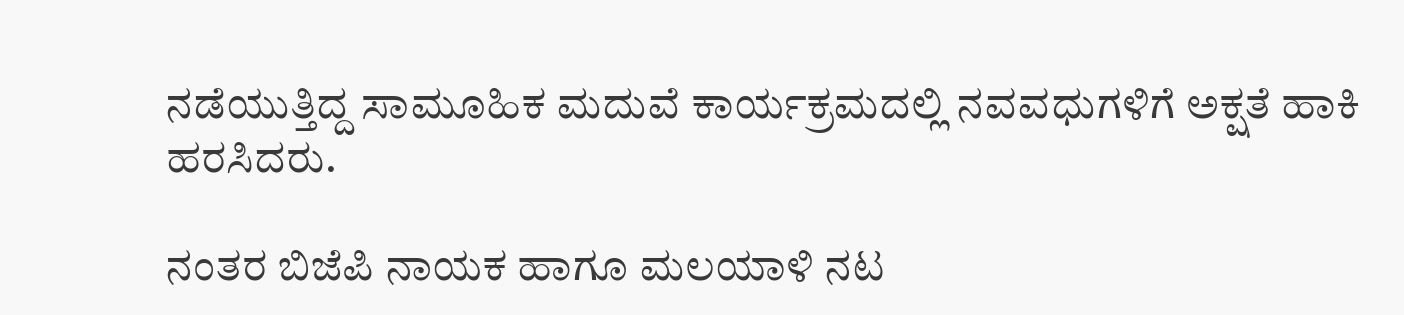ನಡೆಯುತ್ತಿದ್ದ ಸಾಮೂಹಿಕ ಮದುವೆ ಕಾರ್ಯಕ್ರಮದಲ್ಲಿ ನವವಧುಗಳಿಗೆ ಅಕ್ಷತೆ ಹಾಕಿ ಹರಸಿದರು.

ನಂತರ ಬಿಜೆಪಿ ನಾಯಕ ಹಾಗೂ ಮಲಯಾಳಿ ನಟ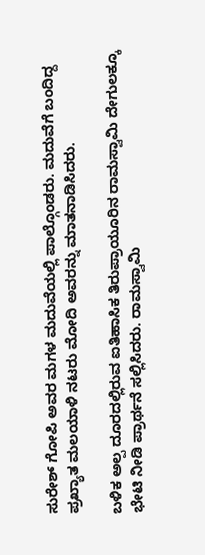ಸುರೇಶ್‌ ಗೋಪಿ ಅವರ ಮಗಳ ಮದುವೆಯಲ್ಲಿ ಪಾಲ್ಗೊಂಡರು. ಮದುವೆಗೆ ಬಂದಿದ್ದ ಪ್ರಖ್ಯಾತ ಮಲಯಾಳಿ ನಟರು ಮೋದಿ ಅವರನ್ನು ಮಾತನಾಡಿಸಿದರು.

ಬಳಿಕ ಅಲ್ಪ ದೂರದಲ್ಲಿರುವ ಐತಿಹಾಸಿಕ ತಿರುಪ್ರಾಯೂರಿನ ರಾಮಸ್ವಾಮಿ ದೇಗುಲಕ್ಕೂ ಭೇಟಿ ನೀಡಿ ಪ್ರಾರ್ಥನೆ ಸಲ್ಲಿಸಿದರು. ರಾಮಸ್ವಾಮಿ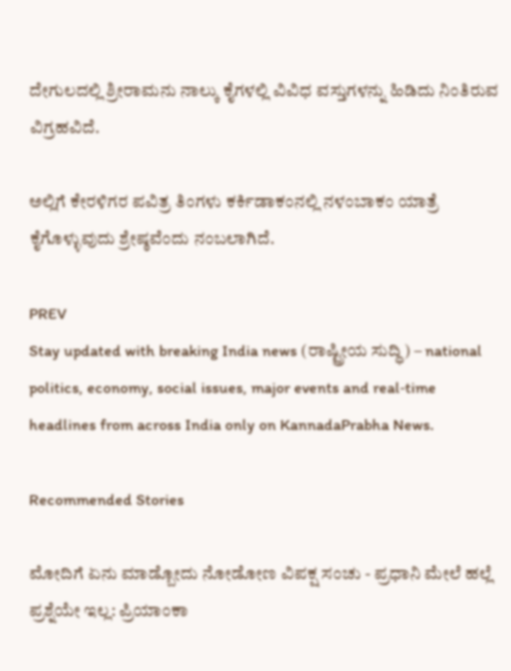ದೇಗುಲದಲ್ಲಿ ಶ್ರೀರಾಮನು ನಾಲ್ಕು ಕೈಗಳಲ್ಲಿ ವಿವಿಧ ವಸ್ತುಗಳನ್ನು ಹಿಡಿದು ನಿಂತಿರುವ ವಿಗ್ರಹವಿದೆ.

ಅಲ್ಲಿಗೆ ಕೇರಳಿಗರ ಪವಿತ್ರ ತಿಂಗಳು ಕರ್ಕಿಡಾಕಂನಲ್ಲಿ ನಳಂಬಾಕಂ ಯಾತ್ರೆ ಕೈಗೊಳ್ಳುವುದು ಶ್ರೇಷ್ಠವೆಂದು ನಂಬಲಾಗಿದೆ.

PREV
Stay updated with breaking India news (ರಾಷ್ಟ್ರೀಯ ಸುದ್ಧಿ) – national politics, economy, social issues, major events and real‑time headlines from across India only on KannadaPrabha News.

Recommended Stories

ಮೋದಿಗೆ ಏನು ಮಾಡ್ಬೋದು ನೋಡೋಣ ವಿಪಕ್ಷ ಸಂಚು - ಪ್ರಧಾನಿ ಮೇಲೆ ಹಲ್ಲೆ ಪ್ರಶ್ನೆಯೇ ಇಲ್ಲ: ಪ್ರಿಯಾಂಕಾ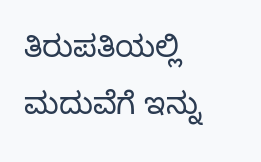ತಿರುಪತಿಯಲ್ಲಿ ಮದುವೆಗೆ ಇನ್ನು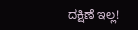ದಕ್ಷಿಣೆ ಇಲ್ಲ!